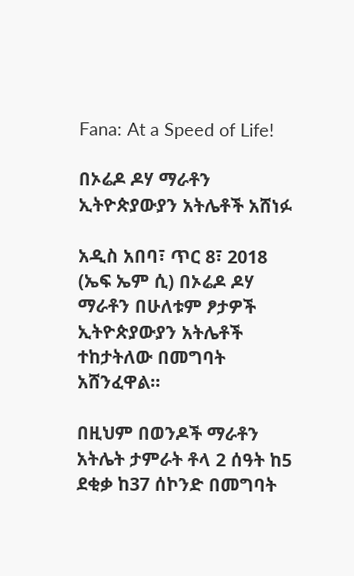Fana: At a Speed of Life!

በኦሬዶ ዶሃ ማራቶን ኢትዮጵያውያን አትሌቶች አሸነፉ

አዲስ አበባ፣ ጥር 8፣ 2018 (ኤፍ ኤም ሲ) በኦሬዶ ዶሃ ማራቶን በሁለቱም ፆታዎች ኢትዮጵያውያን አትሌቶች ተከታትለው በመግባት አሸንፈዋል።

በዚህም በወንዶች ማራቶን አትሌት ታምራት ቶላ 2 ሰዓት ከ5 ደቂቃ ከ37 ሰኮንድ በመግባት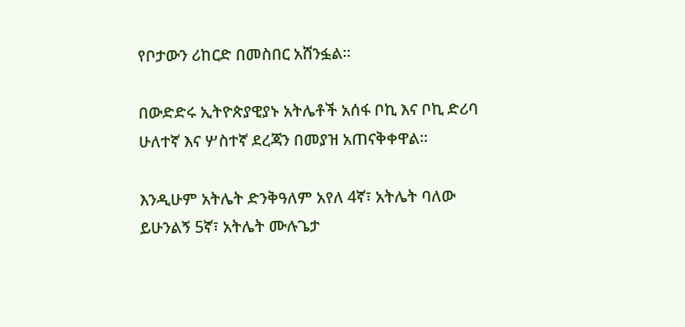የቦታውን ሪከርድ በመስበር አሸንፏል።

በውድድሩ ኢትዮጵያዊያኑ አትሌቶች አሰፋ ቦኪ እና ቦኪ ድሪባ ሁለተኛ እና ሦስተኛ ደረጃን በመያዝ አጠናቅቀዋል።

እንዲሁም አትሌት ድንቅዓለም አየለ 4ኛ፣ አትሌት ባለው ይሁንልኝ 5ኛ፣ አትሌት ሙሉጌታ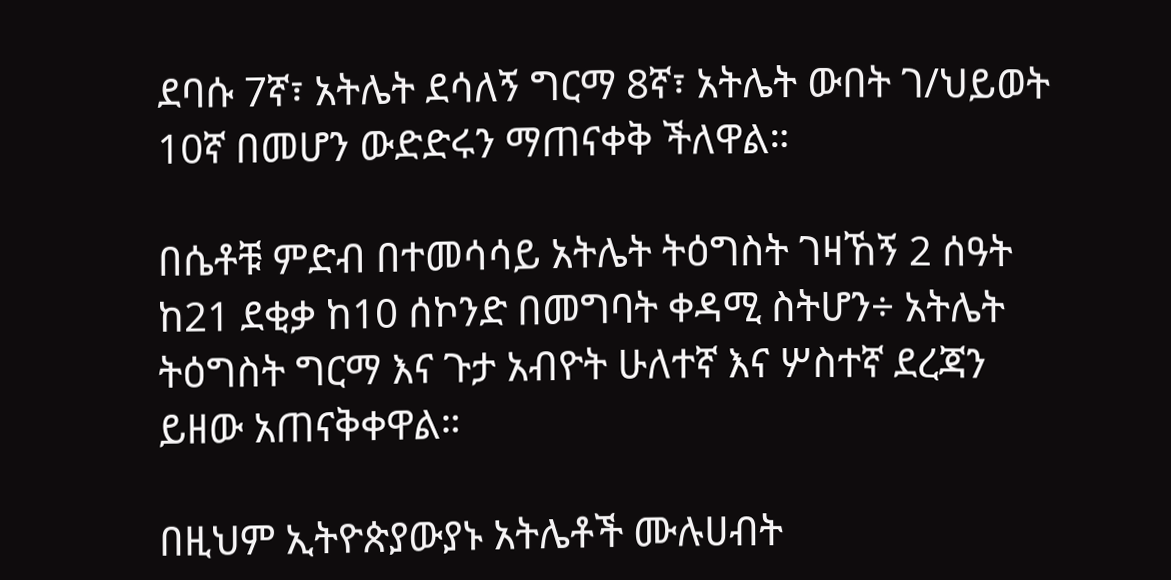ደባሱ 7ኛ፣ አትሌት ደሳለኝ ግርማ 8ኛ፣ አትሌት ውበት ገ/ህይወት 10ኛ በመሆን ውድድሩን ማጠናቀቅ ችለዋል።

በሴቶቹ ምድብ በተመሳሳይ አትሌት ትዕግስት ገዛኸኝ 2 ሰዓት ከ21 ደቂቃ ከ10 ሰኮንድ በመግባት ቀዳሚ ስትሆን÷ አትሌት ትዕግስት ግርማ እና ጉታ አብዮት ሁለተኛ እና ሦስተኛ ደረጃን ይዘው አጠናቅቀዋል።

በዚህም ኢትዮጵያውያኑ አትሌቶች ሙሉሀብት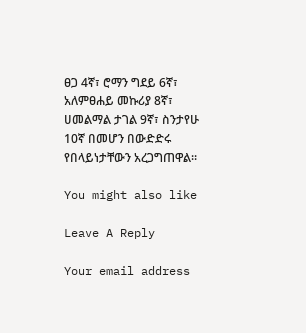ፀጋ 4ኛ፣ ሮማን ግደይ 6ኛ፣ አለምፀሐይ መኩሪያ 8ኛ፣ ሀመልማል ታገል 9ኛ፣ ስንታየሁ 10ኛ በመሆን በውድድሩ የበላይነታቸውን አረጋግጠዋል።

You might also like

Leave A Reply

Your email address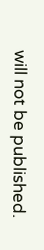will not be published.